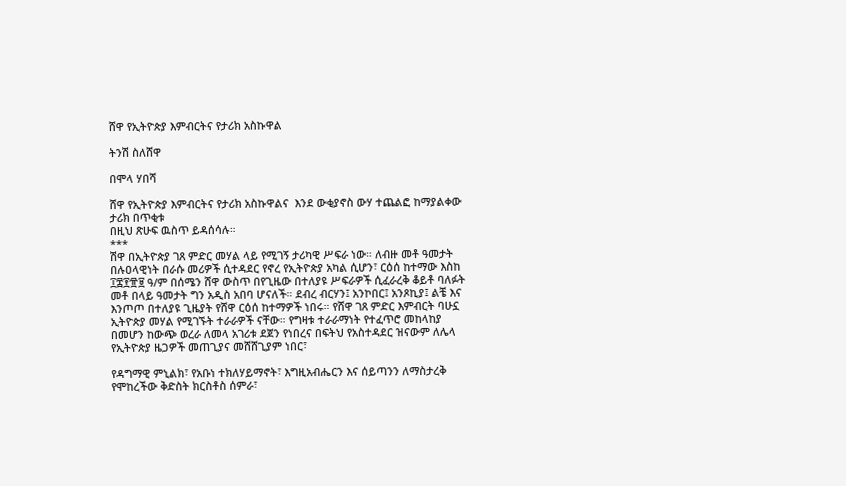ሸዋ የኢትዮጵያ እምብርትና የታሪክ አስኩዋል

ትንሽ ስለሸዋ

በሞላ ሃበሻ

ሸዋ የኢትዮጵያ እምብርትና የታሪክ አስኩዋልና  እንደ ውቂያኖስ ውሃ ተጨልፎ ከማያልቀው ታሪክ በጥቂቱ
በዚህ ጽሁፍ ዉስጥ ይዳሰሳሉ።
***
ሽዋ በኢትዮጵያ ገጸ ምድር መሃል ላይ የሚገኝ ታሪካዊ ሥፍራ ነው። ለብዙ መቶ ዓመታት በሉዐላዊነት በራሱ መሪዎች ሲተዳደር የኖረ የኢትዮጵያ አካል ሲሆን፣ ርዕሰ ከተማው እስከ ፲፰፻፹፱ ዓ/ም በሰሜን ሸዋ ውስጥ በየጊዜው በተለያዩ ሥፍራዎች ሲፈራረቅ ቆይቶ ባለፉት መቶ በላይ ዓመታት ግን አዲስ አበባ ሆናለች። ደብረ ብርሃን፤ አንኮበር፤ አንጾኪያ፤ ልቼ እና እንጦጦ በተለያዩ ጊዜያት የሸዋ ርዕሰ ከተማዎች ነበሩ። የሸዋ ገጸ ምድር እምብርት ባሁኗ ኢትዮጵያ መሃል የሚገኙት ተራራዎች ናቸው። የግዛቱ ተራራማነት የተፈጥሮ መከላከያ በመሆን ከውጭ ወረራ ለመላ አገሪቱ ደጀን የነበረና በፍትህ የአስተዳደር ዝናውም ለሌላ የኢትዮጵያ ዜጋዎች መጠጊያና መሸሸጊያም ነበር፣

የዳግማዊ ምኒልክ፣ የአቡነ ተክለሃይማኖት፣ እግዚአብሔርን እና ሰይጣንን ለማስታረቅ የሞከረችው ቅድስት ክርስቶስ ሰምራ፣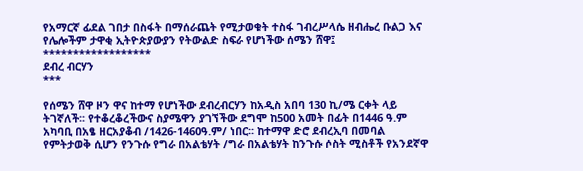የአማርኛ ፊደል ገበታ በስፋት በማሰራጨት የሚታወቁት ተስፋ ገብረሥላሴ ዘብሔረ ቡልጋ እና የሌሎችም ታዋቂ ኢትዮጵያውያን የትውልድ ስፍራ የሆነችው ሰሜን ሸዋ፤
******************
ደብረ ብርሃን
***

የሰሜን ሸዋ ዞን ዋና ከተማ የሆነችው ደብረብርሃን ከአዲስ አበባ 130 ኪ/ሜ ርቀት ላይ ትገኛለች፡፡ የተቆረቆረችውና ስያሜዋን ያገኘችው ደግሞ ከ500 አመት በፊት በ1446 ዓ.ም አካባቢ በአፄ ዘርአያቆብ /1426-1460ዓ.ም/ ነበር፡፡ ከተማዋ ድሮ ደብረኢባ በመባል የምትታወቅ ሲሆን የንጉሱ የግራ በአልቴሃት /ግራ በአልቴሃት ከንጉሱ ሶስት ሚስቶች የአንደኛዋ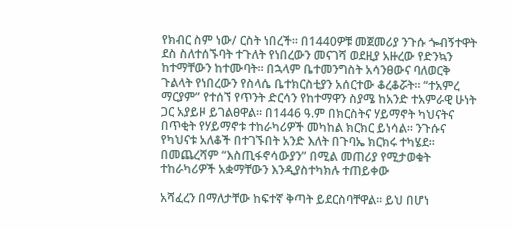የክብር ስም ነው/ ርስት ነበረች፡፡ በ1440ዎቹ መጀመሪያ ንጉሱ ጐብኝተዋት
ደስ ስለተሰኙባት ተጉለት የነበረውን መናገሻ ወደዚያ አዙረው የድንኳን ከተማቸውን ከተሙባት፡፡ በኋላም ቤተመንግስት አሳንፀውና ባለወርቅ ጉልላት የነበረውን የስላሴ ቤተክርስቲያን አሰርተው ቆረቆሯት፡፡ “ተአምረ ማርያም” የተሰኘ የጥንት ድርሳን የከተማዋን ስያሜ ከአንድ ተአምራዊ ሁነት ጋር አያይዞ ይገልፀዋል፡፡ በ1446 ዓ.ም በክርስትና ሃይማኖት ካህናትና በጥቂት የሃይማኖቱ ተከራካሪዎች መካከል ክርክር ይነሳል፡፡ ንጉሱና የካህናቱ አለቆች በተገኙበት አንድ እለት በጉባኤ ክርክሩ ተካሄደ፡፡ በመጨረሻም “እስጢፋኖሳውያን” በሚል መጠሪያ የሚታወቁት ተከራካሪዎች አቋማቸውን እንዲያስተካክሉ ተጠይቀው

አሻፈረን በማለታቸው ከፍተኛ ቅጣት ይደርስባቸዋል፡፡ ይህ በሆነ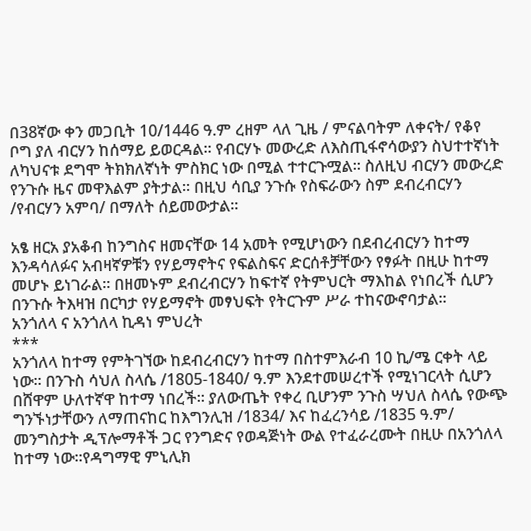በ38ኛው ቀን መጋቢት 10/1446 ዓ.ም ረዘም ላለ ጊዜ / ምናልባትም ለቀናት/ የቆየ ቦግ ያለ ብርሃን ከሰማይ ይወርዳል፡፡ የብርሃኑ መውረድ ለእስጢፋኖሳውያን ስህተተኛነት ለካህናቱ ደግሞ ትክክለኛነት ምስክር ነው በሚል ተተርጉሟል፡፡ ስለዚህ ብርሃን መውረድ የንጉሱ ዜና መዋእልም ያትታል፡፡ በዚህ ሳቢያ ንጉሱ የስፍራውን ስም ደብረብርሃን /የብርሃን አምባ/ በማለት ሰይመውታል፡፡

አፄ ዘርአ ያአቆብ ከንግስና ዘመናቸው 14 አመት የሚሆነውን በደብረብርሃን ከተማ እንዳሳለፉና አብዛኛዎቹን የሃይማኖትና የፍልስፍና ድርሰቶቻቸውን የፃፉት በዚሁ ከተማ መሆኑ ይነገራል፡፡ በዘመኑም ደብረብርሃን ከፍተኛ የትምህርት ማእከል የነበረች ሲሆን በንጉሱ ትእዛዝ በርካታ የሃይማኖት መፃህፍት የትርጉም ሥራ ተከናውኖባታል፡፡
አንጎለላ ና አንጎለላ ኪዳነ ምህረት
***
አንጎለላ ከተማ የምትገኘው ከደብረብርሃን ከተማ በስተምእራብ 10 ኪ/ሜ ርቀት ላይ ነው፡፡ በንጉስ ሳህለ ስላሴ /1805-1840/ ዓ.ም እንደተመሠረተች የሚነገርላት ሲሆን በሸዋም ሁለተኛዋ ከተማ ነበረች፡፡ ያለውጤት የቀረ ቢሆንም ንጉስ ሣህለ ስላሴ የውጭ ግንኙነታቸውን ለማጠናከር ከእግንሊዝ /1834/ እና ከፈረንሳይ /1835 ዓ.ም/ መንግስታት ዲፕሎማቶች ጋር የንግድና የወዳጅነት ውል የተፈራረሙት በዚሁ በአንጎለላ ከተማ ነው፡፡የዳግማዊ ምኒሊክ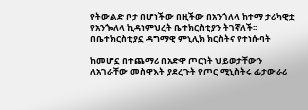የትውልድ ቦታ በሆነችው በዚችው በአንጎለላ ከተማ ታሪካዊቷ የአንጐለላ ኪዳነምህረት ቤተክርስቲያን ትገኛለች፡፡ በቤተክርስቲያኗ ዳግማዊ ምኒሊክ ክርስትና የተነሱባት

ከመሆኗ በተጨማሪ በአድዋ ጦርነት ህይወታቸውን ለአገራቸው መስዋእት ያደረጉት የጦር ሚኒስትሩ ፊታውራሪ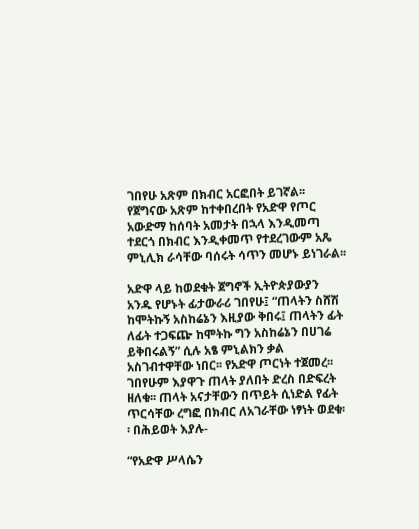ገበየሁ አጽም በክብር አርፎበት ይገኛል፡፡ የጀግናው አጽም ከተቀበረበት የአድዋ የጦር አውድማ ከሰባት አመታት በኋላ እንዲመጣ ተደርጎ በክብር እንዲቀመጥ የተደረገውም አጼ ምኒሊክ ራሳቸው ባሰሩት ሳጥን መሆኑ ይነገራል፡፡

አድዋ ላይ ከወደቁት ጀግኖች ኢትዮጵያውያን አንዱ የሆኑት ፊታውራሪ ገበየሁ፤ “ጠላትን ስሸሽ ከሞትኩኝ አስከሬኔን እዚያው ቅበሩ፤ ጠላትን ፊት ለፊት ተጋፍጬ ከሞትኩ ግን አስከሬኔን በሀገሬ ይቅበሩልኝ” ሲሉ አፄ ምኒልክን ቃል አስገብተዋቸው ነበር፡፡ የአድዋ ጦርነት ተጀመረ፡፡ ገበየሁም እያዋጉ ጠላት ያለበት ድረስ በድፍረት ዘለቁ፡፡ ጠላት አናታቸውን በጥይት ሲነድል የፊት ጥርሳቸው ረግፎ በክብር ለአገራቸው ነፃነት ወደቁ፡፡ በሕይወት እያሉ-

“የአድዋ ሥላሴን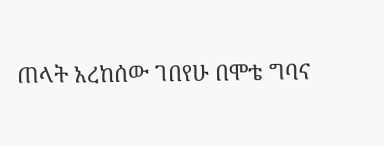ጠላት አረከሰው ገበየሁ በሞቴ ግባና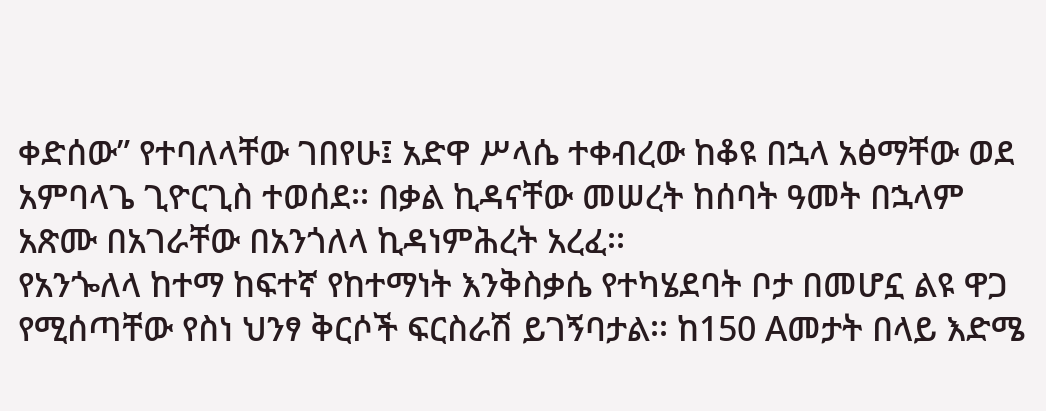ቀድሰው” የተባለላቸው ገበየሁ፤ አድዋ ሥላሴ ተቀብረው ከቆዩ በኋላ አፅማቸው ወደ አምባላጌ ጊዮርጊስ ተወሰደ፡፡ በቃል ኪዳናቸው መሠረት ከሰባት ዓመት በኋላም አጽሙ በአገራቸው በአንጎለላ ኪዳነምሕረት አረፈ፡፡
የአንጐለላ ከተማ ከፍተኛ የከተማነት እንቅስቃሴ የተካሄደባት ቦታ በመሆኗ ልዩ ዋጋ የሚሰጣቸው የስነ ህንፃ ቅርሶች ፍርስራሽ ይገኝባታል፡፡ ከ150 Aመታት በላይ እድሜ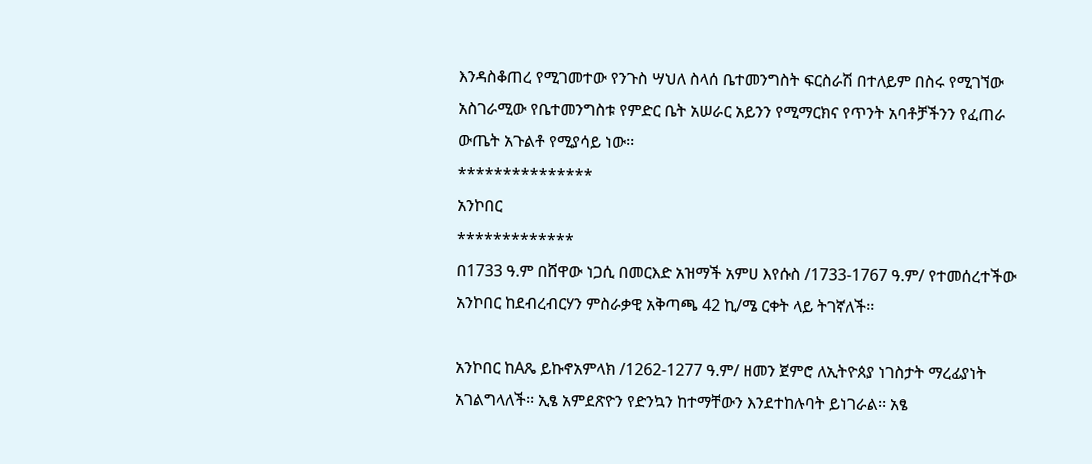እንዳስቆጠረ የሚገመተው የንጉስ ሣህለ ስላሰ ቤተመንግስት ፍርስራሽ በተለይም በስሩ የሚገኘው አስገራሚው የቤተመንግስቱ የምድር ቤት አሠራር አይንን የሚማርክና የጥንት አባቶቻችንን የፈጠራ ውጤት አጉልቶ የሚያሳይ ነው፡፡
***************
አንኮበር
*************
በ1733 ዓ.ም በሸዋው ነጋሲ በመርእድ አዝማች አምሀ እየሱስ /1733-1767 ዓ.ም/ የተመሰረተችው አንኮበር ከደብረብርሃን ምስራቃዊ አቅጣጫ 42 ኪ/ሜ ርቀት ላይ ትገኛለች፡፡

አንኮበር ከAጼ ይኩኖአምላክ /1262-1277 ዓ.ም/ ዘመን ጀምሮ ለኢትዮጰያ ነገስታት ማረፊያነት አገልግላለች፡፡ ኢፄ አምደጽዮን የድንኳን ከተማቸውን እንደተከሉባት ይነገራል፡፡ አፄ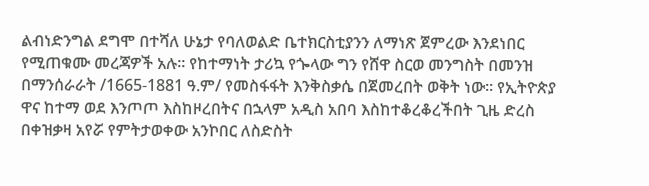ልብነድንግል ደግሞ በተሻለ ሁኔታ የባለወልድ ቤተክርስቲያንን ለማነጽ ጀምረው እንደነበር የሚጠቁሙ መረጃዎች አሉ፡፡ የከተማነት ታሪኳ የጐላው ግን የሸዋ ስርወ መንግስት በመንዝ በማንሰራራት /1665-1881 ዓ.ም/ የመስፋፋት እንቅስቃሴ በጀመረበት ወቅት ነው፡፡ የኢትዮጵያ ዋና ከተማ ወደ እንጦጦ እስከዞረበትና በኋላም አዲስ አበባ እስከተቆረቆረችበት ጊዜ ድረስ በቀዝቃዛ አየሯ የምትታወቀው አንኮበር ለስድስት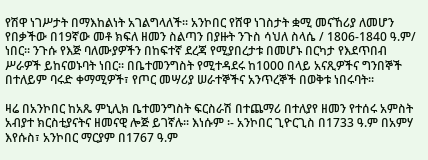የሽዋ ነገሥታት በማእከልነት አገልግላለች፡፡ አንኮበር የሸዋ ነገስታት ቋሚ መናኸሪያ ለመሆን የበቃችው በ19ኛው መቶ ክፍለ ዘመን ስልጣን በያዙት ንጉስ ሳህለ ስላሴ / 1806-1840 ዓ.ም/ ነበር፡፡ ንጉሱ የእጅ ባለሙያዎችን በከፍተኛ ደረጃ የሚያበረታቱ በመሆኑ በርካታ የእደጥበብ ሥራዎች ይከናወኑባት ነበር፡፡ በቤተመንግስት የሚተዳደሩ ከ1000 በላይ አናጺዎችና ግንበኞች በተለይም ባሩድ ቀማሚዎች፣ የጦር መሣሪያ ሠራተኞችና አንጥረኞች በወቅቱ ነበሩባት፡፡

ዛሬ በአንኮበር ከአጼ ምኒሊክ ቤተመንግስት ፍርስራሽ በተጨማሪ በተለያየ ዘመን የተሰሩ አምስት አብያተ ክርስቲያናትና ዘመናዊ ሎጅ ይገኛሉ፡፡ እነሱም ፡- አንኮበር ጊዮርጊስ በ1733 ዓ.ም በአምሃ እየሱስ፣ አንኮበር ማርያም በ1767 ዓ.ም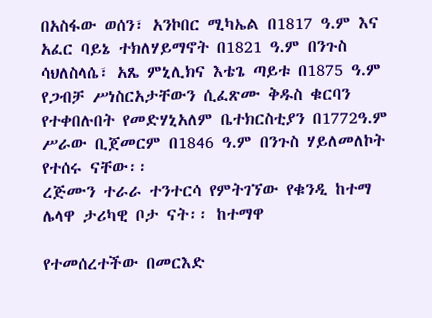በአስፋው ወሰን፣ አንኮበር ሚካኤል በ1817 ዓ.ም እና አፈር ባይኔ ተክለሃይማኖት በ1821 ዓ.ም በንጉስ ሳህለስላሴ፣ አጼ ምኒሊክና እቴጌ ጣይቱ በ1875 ዓ.ም የጋብቻ ሥነስርአታቸውን ሲፈጽሙ ቅዱስ ቁርባን የተቀበሉበት የመድሃኒአለም ቤተክርስቲያን በ1772ዓ.ም ሥራው ቢጀመርም በ1846 ዓ.ም በንጉስ ሃይለመለኮት የተሰሩ ናቸው፡፡
ረጅሙን ተራራ ተንተርሳ የምትገኘው የቁንዲ ከተማ ሌላዋ ታሪካዊ ቦታ ናት፡፡ ከተማዋ

የተመሰረተችው በመርእድ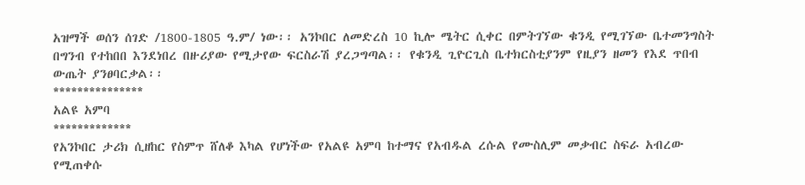አዝማች ወሰን ሰገድ /1800-1805 ዓ.ም/ ነው፡፡ አንኮበር ለመድረስ 10 ኪሎ ሜትር ሲቀር በምትገኘው ቁንዲ የሚገኘው ቤተመንግስት በግንብ የተከበበ እንደነበረ በዙሪያው የሚታየው ፍርስራሽ ያረጋግጣል፡፡ የቁንዲ ጊዮርጊስ ቤተክርስቲያንም የዚያን ዘመን የእደ ጥበብ ውጤት ያንፀባርቃል፡፡
***************
አልዩ አምባ
*************
የአንኮበር ታሪክ ሲዘከር የስምጥ ሸለቆ እካል የሆነችው የአልዩ አምባ ከተማና የአብዱል ረሱል የሙስሊም መቃብር ስፍራ አብረው የሚጠቀሱ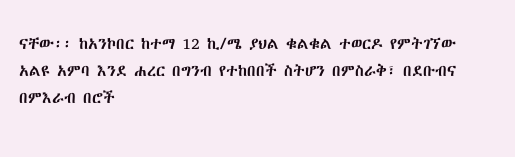ናቸው፡፡ ከአንኮበር ከተማ 12 ኪ/ሜ ያህል ቁልቁል ተወርዶ የምትገኘው አልዩ አምባ እንደ ሐረር በግንብ የተከበበች ስትሆን በምስራቅ፣ በደቡብና በምእራብ በሮች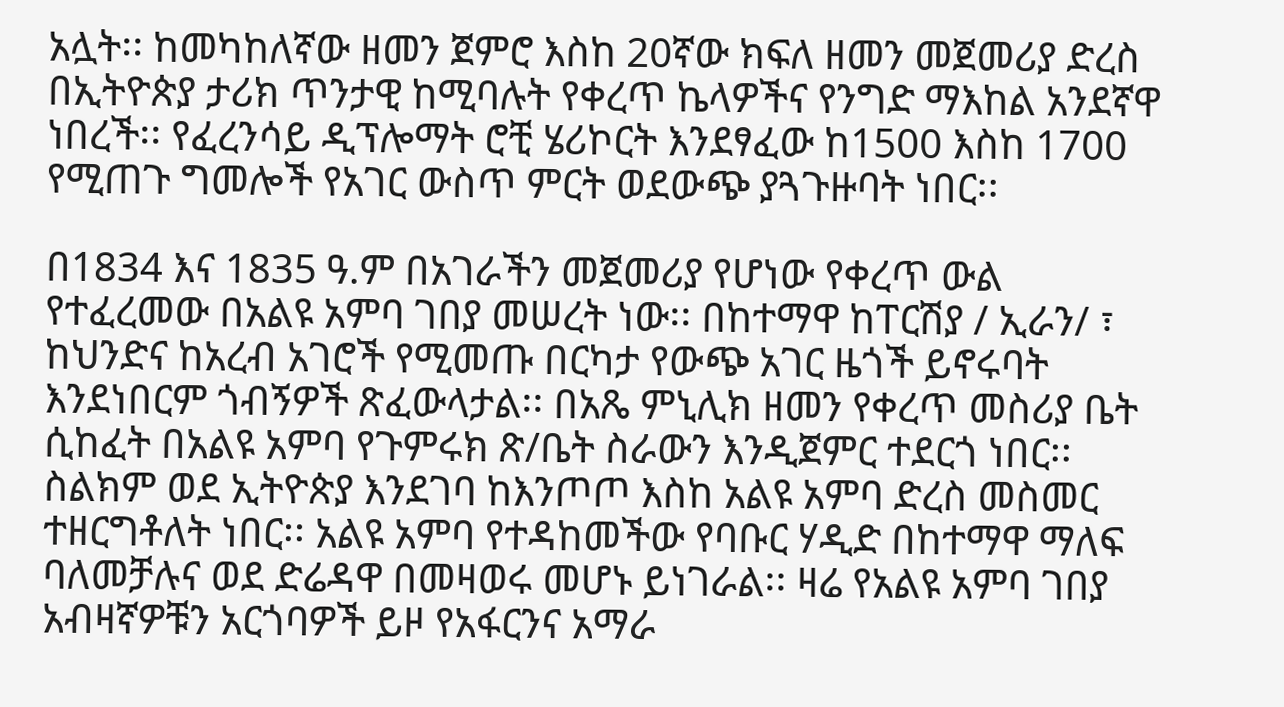አሏት፡፡ ከመካከለኛው ዘመን ጀምሮ እስከ 20ኛው ክፍለ ዘመን መጀመሪያ ድረስ በኢትዮጵያ ታሪክ ጥንታዊ ከሚባሉት የቀረጥ ኬላዎችና የንግድ ማእከል አንደኛዋ ነበረች፡፡ የፈረንሳይ ዲፕሎማት ሮቺ ሄሪኮርት እንደፃፈው ከ1500 እስከ 1700 የሚጠጉ ግመሎች የአገር ውስጥ ምርት ወደውጭ ያጓጉዙባት ነበር፡፡

በ1834 እና 1835 ዓ.ም በአገራችን መጀመሪያ የሆነው የቀረጥ ውል የተፈረመው በአልዩ አምባ ገበያ መሠረት ነው፡፡ በከተማዋ ከፐርሽያ / ኢራን/ ፣ ከህንድና ከአረብ አገሮች የሚመጡ በርካታ የውጭ አገር ዜጎች ይኖሩባት እንደነበርም ጎብኝዎች ጽፈውላታል፡፡ በአጼ ምኒሊክ ዘመን የቀረጥ መስሪያ ቤት ሲከፈት በአልዩ አምባ የጉምሩክ ጽ/ቤት ስራውን እንዲጀምር ተደርጎ ነበር፡፡ ስልክም ወደ ኢትዮጵያ እንደገባ ከእንጦጦ እስከ አልዩ አምባ ድረስ መስመር ተዘርግቶለት ነበር፡፡ አልዩ አምባ የተዳከመችው የባቡር ሃዲድ በከተማዋ ማለፍ ባለመቻሉና ወደ ድሬዳዋ በመዛወሩ መሆኑ ይነገራል፡፡ ዛሬ የአልዩ አምባ ገበያ አብዛኛዎቹን አርጎባዎች ይዞ የአፋርንና አማራ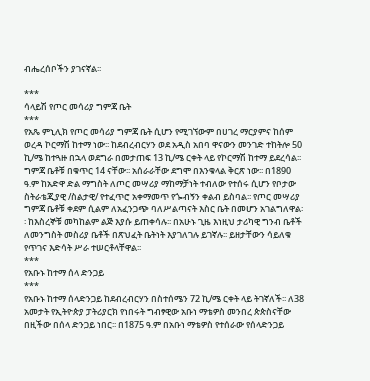ብሔረሰቦችን ያገናኛል፡፡

***
ሳላይሽ የጦር መሳሪያ ግምጃ ቤት
***
የአጼ ምኒሊክ የጦር መሳሪያ ግምጃ ቤት ሲሆን የሚገኘውም በሀገረ ማርያምና ከሰም ወረዳ ኮርማሽ ከተማ ነው፡፡ ከደብረብርሃን ወደ አዲስ አበባ ዋናውን መንገድ ተከትሎ 50 ኪ/ሜ ከተጓዙ በኋላ ወደግራ በመታጠፍ 13 ኪ/ሜ ርቀት ላይ የኮርማሽ ከተማ ይደረሳል፡፡ ግምጃ ቤቶቹ በቁጥር 14 ናቸው፡፡ አሰራራቸው ደግሞ በእንቁላል ቅርጽ ነው፡፡ በ1890 ዓ.ም ከአድዋ ድል ማግስት ለጦር መሣሪያ ማከማቻነት ተብለው የተሰሩ ሲሆን የቦታው ስትራቴጂያዊ /ስልታዊ/ የተፈጥሮ አቀማመጥ የጐብኝን ቀልብ ይስባል፡፡ የጦር መሣሪያ ግምጃ ቤቶቹ ቀደም ሲልም ለአፈንጋጭ ባለሥልጣናት እስር ቤት በመሆን አገልግለዋል፡፡ ከእስረኞቹ መካከልም ልጅ እያሱ ይጠቀሳሉ፡፡ በአሁኑ ጊዜ እነዚህ ታሪካዊ ግንብ ቤቶች ለመንግስት መስሪያ ቤቶች በጽህፈት ቤትነት እያገለገሉ ይገኛሉ፡፡ ይዘታቸውን ሳይለቁ የጥገና እድሳት ሥራ ተሠርቶላቸዋል፡፡
***
የአቡኑ ከተማ ሰላ ድንጋይ
***
የአቡኑ ከተማ ሰላድንጋይ ከደብረብርሃን በስተሰሜን 72 ኪ/ሜ ርቀት ላይ ትገኛለች፡፡ ለ38 አመታት የኢትዮጵያ ፓትሪያርክ የነበሩት ግብፃዊው አቡነ ማቴዎስ መንበረ ጵጵስናቸው በዚችው በሰላ ድንጋይ ነበር፡፡ በ1875 ዓ.ም በአቡነ ማቴዎስ የተሰራው የሰላድንጋይ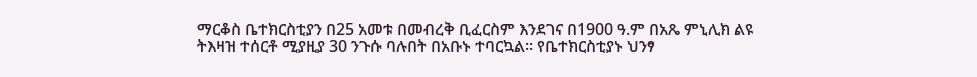ማርቆስ ቤተክርስቲያን በ25 አመቱ በመብረቅ ቢፈርስም እንደገና በ1900 ዓ.ም በአጼ ምኒሊክ ልዩ ትእዛዝ ተሰርቶ ሚያዚያ 30 ንጉሱ ባሉበት በአቡኑ ተባርኳል፡፡ የቤተክርስቲያኑ ህንፃ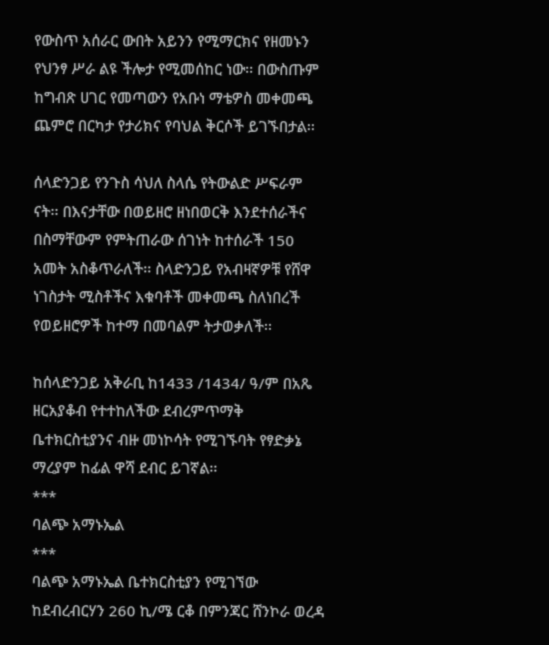የውስጥ አሰራር ውበት አይንን የሚማርክና የዘመኑን የህንፃ ሥራ ልዩ ችሎታ የሚመሰከር ነው፡፡ በውስጡም ከግብጽ ሀገር የመጣውን የአቡነ ማቴዎስ መቀመጫ ጨምሮ በርካታ የታሪክና የባህል ቅርሶች ይገኙበታል፡፡

ሰላድንጋይ የንጉስ ሳህለ ስላሴ የትውልድ ሥፍራም ናት፡፡ በእናታቸው በወይዘሮ ዘነበወርቅ እንደተሰራችና በስማቸውም የምትጠራው ሰገነት ከተሰራች 150 አመት አስቆጥራለች፡፡ ስላድንጋይ የአብዛኛዎቹ የሸዋ ነገስታት ሚስቶችና እቁባቶች መቀመጫ ስለነበረች የወይዘሮዎች ከተማ በመባልም ትታወቃለች፡፡

ከሰላድንጋይ አቅራቢ ከ1433 /1434/ ዓ/ም በአጼ ዘርአያቆብ የተተከለችው ደብረምጥማቅ ቤተክርስቲያንና ብዙ መነኮሳት የሚገኙባት የፃድቃኔ ማረያም ከፊል ዋሻ ደብር ይገኛል፡፡
***
ባልጭ አማኑኤል
***
ባልጭ አማኑኤል ቤተክርስቲያን የሚገኘው ከደብረብርሃን 260 ኪ/ሜ ርቆ በምንጃር ሸንኮራ ወረዳ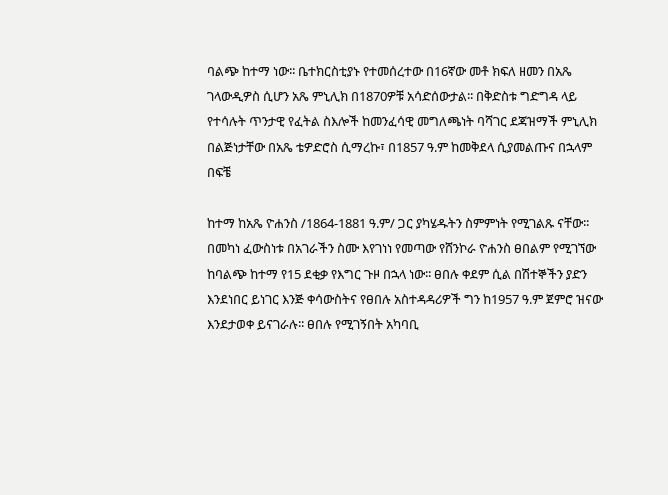ባልጭ ከተማ ነው፡፡ ቤተክርስቲያኑ የተመሰረተው በ16ኛው መቶ ክፍለ ዘመን በአጼ ገላውዲዎስ ሲሆን አጼ ምኒሊክ በ1870ዎቹ አሳድሰውታል፡፡ በቅድስቱ ግድግዳ ላይ የተሳሉት ጥንታዊ የፈትል ስእሎች ከመንፈሳዊ መግለጫነት ባሻገር ደጃዝማች ምኒሊክ በልጅነታቸው በአጼ ቴዎድሮስ ሲማረኩ፣ በ1857 ዓ.ም ከመቅደላ ሲያመልጡና በኋላም በፍቼ

ከተማ ከአጼ ዮሐንስ /1864-1881 ዓ.ም/ ጋር ያካሄዱትን ስምምነት የሚገልጹ ናቸው፡፡ በመካነ ፈውስነቱ በአገራችን ስሙ እየገነነ የመጣው የሸንኮራ ዮሐንስ ፀበልም የሚገኘው ከባልጭ ከተማ የ15 ደቂቃ የእግር ጉዞ በኋላ ነው፡፡ ፀበሉ ቀደም ሲል በሽተኞችን ያድን እንደነበር ይነገር እንጅ ቀሳውስትና የፀበሉ አስተዳዳሪዎች ግን ከ1957 ዓ.ም ጀምሮ ዝናው እንደታወቀ ይናገራሉ፡፡ ፀበሉ የሚገኝበት አካባቢ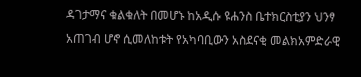ዳገታማና ቁልቁለት በመሆኑ ከአዲሱ ዩሐንስ ቤተክርስቲያን ህንፃ አጠገብ ሆኖ ሲመለከቱት የአካባቢውን አስደናቂ መልክአምድራዊ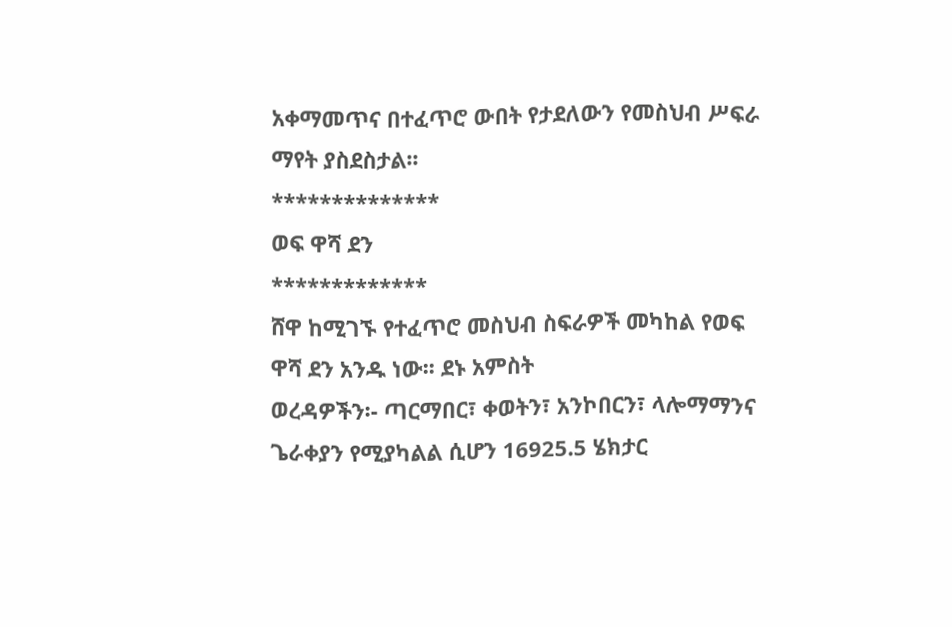አቀማመጥና በተፈጥሮ ውበት የታደለውን የመስህብ ሥፍራ ማየት ያስደስታል፡፡
**************
ወፍ ዋሻ ደን
*************
ሸዋ ከሚገኙ የተፈጥሮ መስህብ ስፍራዎች መካከል የወፍ ዋሻ ደን አንዱ ነው፡፡ ደኑ አምስት
ወረዳዎችን፡- ጣርማበር፣ ቀወትን፣ አንኮበርን፣ ላሎማማንና ጌራቀያን የሚያካልል ሲሆን 16925.5 ሄክታር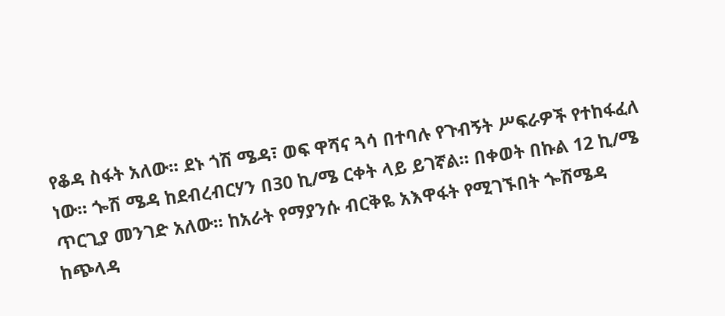የቆዳ ስፋት አለው፡፡ ደኑ ጎሽ ሜዳ፣ ወፍ ዋሻና ጓሳ በተባሉ የጉብኝት ሥፍራዎች የተከፋፈለ ነው፡፡ ጐሽ ሜዳ ከደብረብርሃን በ30 ኪ/ሜ ርቀት ላይ ይገኛል፡፡ በቀወት በኩል 12 ኪ/ሜ ጥርጊያ መንገድ አለው፡፡ ከአራት የማያንሱ ብርቅዬ አእዋፋት የሚገኙበት ጐሽሜዳ ከጭላዳ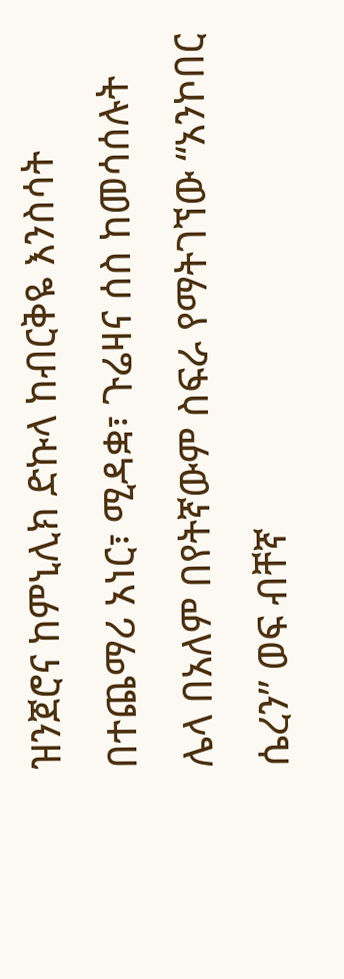ዝንጀሮና ከምኒሊክ ድኩላ ከብርቅዬ እንስሳት በተጨማሪ አነር፣ ሚዳቋ፣ ጉሬዛና ሰስ ከመሳሰሉት ሌላ በአለም በየትኛውም ስፍራ የማትገኘው “አንኮበር ሴረን” ወፍ ብቸኛ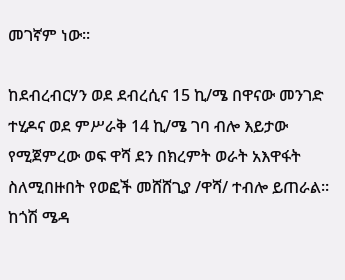መገኛም ነው፡፡

ከደብረብርሃን ወደ ደብረሲና 15 ኪ/ሜ በዋናው መንገድ ተሂዶና ወደ ምሥራቅ 14 ኪ/ሜ ገባ ብሎ እይታው የሚጀምረው ወፍ ዋሻ ደን በክረምት ወራት አእዋፋት ስለሚበዙበት የወፎች መሸሸጊያ /ዋሻ/ ተብሎ ይጠራል፡፡ ከጎሽ ሜዳ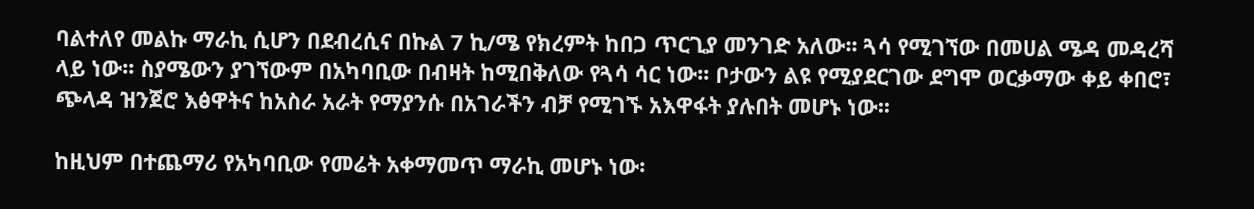ባልተለየ መልኩ ማራኪ ሲሆን በደብረሲና በኩል 7 ኪ/ሜ የክረምት ከበጋ ጥርጊያ መንገድ አለው፡፡ ጓሳ የሚገኘው በመሀል ሜዳ መዳረሻ ላይ ነው፡፡ ስያሜውን ያገኘውም በአካባቢው በብዛት ከሚበቅለው የጓሳ ሳር ነው፡፡ ቦታውን ልዩ የሚያደርገው ደግሞ ወርቃማው ቀይ ቀበሮ፣ ጭላዳ ዝንጀሮ እፅዋትና ከአስራ አራት የማያንሱ በአገራችን ብቻ የሚገኙ አእዋፋት ያሉበት መሆኑ ነው፡፡

ከዚህም በተጨማሪ የአካባቢው የመሬት አቀማመጥ ማራኪ መሆኑ ነው፡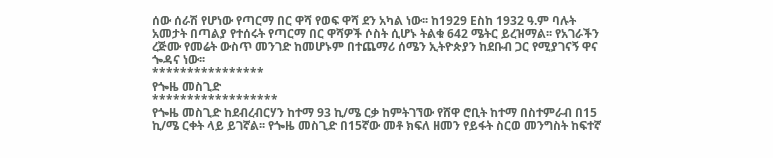ሰው ሰራሽ የሆነው የጣርማ በር ዋሻ የወፍ ዋሻ ደን አካል ነው፡፡ ከ1929 Eስከ 1932 ዓ.ም ባሉት አመታት በጣልያ የተሰሩት የጣርማ በር ዋሻዎች ሶስት ሲሆኑ ትልቁ 642 ሜትር ይረዝማል፡፡ የአገራችን ረጅሙ የመሬት ውስጥ መንገድ ከመሆኑም በተጨማሪ ሰሜን ኢትዮጵያን ከደቡብ ጋር የሚያገናኝ ዋና ጐዳና ነው፡፡
****************
የጐዜ መስጊድ
******************
የጐዜ መስጊድ ከደብረብርሃን ከተማ 93 ኪ/ሜ ርቃ ከምትገኘው የሸዋ ሮቢት ከተማ በስተምራብ በ15 ኪ/ሜ ርቀት ላይ ይገኛል፡፡ የጐዜ መስጊድ በ15ኛው መቶ ክፍለ ዘመን የይፋት ስርወ መንግስት ከፍተኛ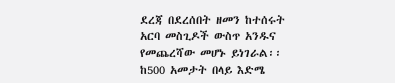ደረጃ በደረሰበት ዘመን ከተሰሩት አርባ መስጊዶች ውስጥ አንዱና የመጨረሻው መሆኑ ይነገራል፡፡ ከ500 አመታት በላይ እድሜ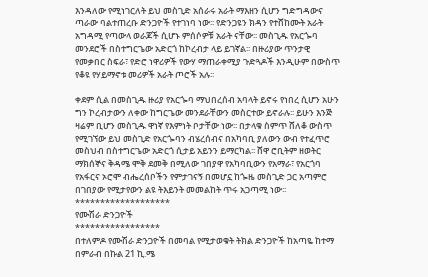እንዳለው የሚነገርለት ይህ መስጊድ አሰራሩ አራት ማእዘን ሲሆን ግድግዳውና ጣራው ባልተጠረቡ ድንጋዮች የተገነባ ነው፡፡ የድንጋዩን ክዳን የተሸከሙት አራት አግዳሚ የጣውላ ወራጆች ሲሆኑ ምሰሶዎቹ አራት ናቸው፡፡ መስጊዱ የአርጐባ መንደሮች በስተግርጌው አድርጎ ከኮረብታ ላይ ይገኛል፡፡ በዙሪያው ጥንታዊ የመቃበር ስፍራ፣ የድሮ ነዋሪዎች የውሃ ማጠራቀሚያ ጉድጓዶች እንዲሁም በውስጥ የቆዩ የሃይማኖቱ መሪዎች አራት ጦሮች አሉ፡፡

ቀደም ሲል በመስጊዱ ዙሪያ የአርጐባ ማህበረሰብ አባላት ይኖሩ የነበረ ሲሆን አሁን ግን ኮረብታውን ለቀው ከግርጌው መንደራቸውን መስርተው ይኖራሉ፡፡ ይሁን እንጅ ዛሬም ቢሆን መስጊዱ ዋነኛ የእምነት ቦታቸው ነው፡፡ በታላቁ ስምጥ ሸለቆ ውስጥ የሚገኘው ይህ መስጊድ የአርጐባን ብሄረሰብና በአካባቢ ያለውን ውብ የተፈጥሮ መስህብ በስተግርጌው አድርጎ ሲታይ አይንን ይማርካል፡፡ ሸዋ ሮቢትም ዘወትር ማክሰኞና ቅዳሜ ሞቅ ደመቅ በሚለው ገበያዋ የአካባቢውን የአማራ፣ የአርጎባ የአፋርና ኦሮሞ ብሔረሰቦችን የምታገናኝ በመሆኗ ከጐዜ መስጊድ ጋር አጣምሮ በገበያው የሚታየውን ልዩ ትእይንት መመልከት ጥሩ አጋጣሚ ነው፡፡
*******************
የሙሽራ ድንጋዮች
*****************
በተለምዶ የሙሽራ ድንጋዮች በመባል የሚታወቁት ትክል ድንጋዮች ከአጣዬ ከተማ በምራብ በኩል 21 ኪ.ሜ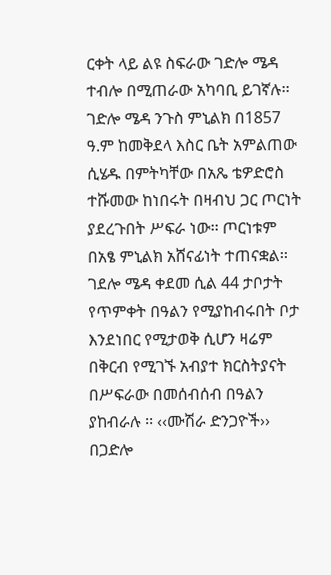ርቀት ላይ ልዩ ስፍራው ገድሎ ሜዳ ተብሎ በሚጠራው አካባቢ ይገኛሉ፡፡ ገድሎ ሜዳ ንጉስ ምኒልክ በ1857 ዓ.ም ከመቅደላ እስር ቤት አምልጠው ሲሄዱ በምትካቸው በአጼ ቴዎድሮስ ተሹመው ከነበሩት በዛብህ ጋር ጦርነት ያደረጉበት ሥፍራ ነው፡፡ ጦርነቱም በአፄ ምኒልክ አሸናፊነት ተጠናቋል፡፡ ገደሎ ሜዳ ቀደመ ሲል 44 ታቦታት የጥምቀት በዓልን የሚያከብሩበት ቦታ እንደነበር የሚታወቅ ሲሆን ዛሬም በቅርብ የሚገኙ አብያተ ክርስትያናት በሥፍራው በመሰብሰብ በዓልን ያከብራሉ ፡፡ ‹‹ሙሽራ ድንጋዮች›› በጋድሎ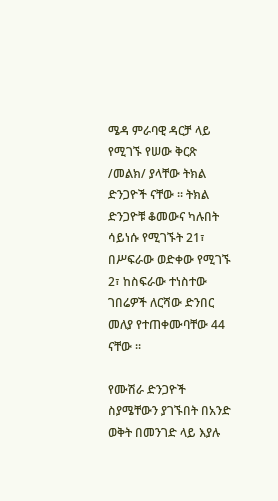ሜዳ ምራባዊ ዳርቻ ላይ የሚገኙ የሠው ቅርጽ /መልክ/ ያላቸው ትክል ድንጋዮች ናቸው ፡፡ ትክል ድንጋዮቹ ቆመውና ካሉበት ሳይነሱ የሚገኙት 21፣ በሥፍራው ወድቀው የሚገኙ 2፣ ከስፍራው ተነስተው ገበሬዎች ለርሻው ድንበር መለያ የተጠቀሙባቸው 44 ናቸው ፡፡

የሙሽራ ድንጋዮች ስያሜቸውን ያገኙበት በአንድ ወቅት በመንገድ ላይ እያሉ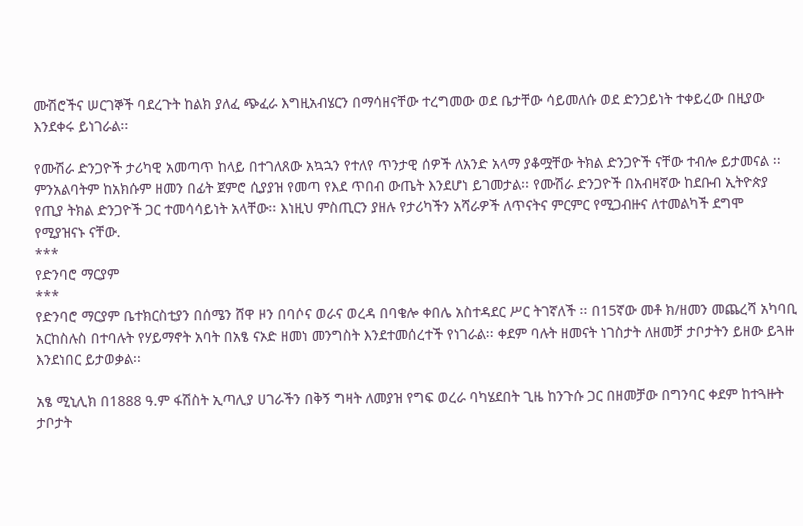ሙሽሮችና ሠርገኞች ባደረጉት ከልክ ያለፈ ጭፈራ እግዚአብሄርን በማሳዘናቸው ተረግመው ወደ ቤታቸው ሳይመለሱ ወደ ድንጋይነት ተቀይረው በዚያው እንደቀሩ ይነገራል፡፡

የሙሽራ ድንጋዮች ታሪካዊ አመጣጥ ከላይ በተገለጸው አኳኋን የተለየ ጥንታዊ ሰዎች ለአንድ አላማ ያቆሟቸው ትክል ድንጋዮች ናቸው ተብሎ ይታመናል ፡፡ ምንአልባትም ከአክሱም ዘመን በፊት ጀምሮ ሲያያዝ የመጣ የእደ ጥበብ ውጤት እንደሆነ ይገመታል፡፡ የሙሽራ ድንጋዮች በአብዛኛው ከደቡብ ኢትዮጵያ የጢያ ትክል ድንጋዮች ጋር ተመሳሳይነት አላቸው፡፡ እነዚህ ምስጢርን ያዘሉ የታሪካችን አሻራዎች ለጥናትና ምርምር የሚጋብዙና ለተመልካች ደግሞ የሚያዝናኑ ናቸው.
***
የድንባሮ ማርያም
***
የድንባሮ ማርያም ቤተክርስቲያን በሰሜን ሸዋ ዞን በባሶና ወራና ወረዳ በባቄሎ ቀበሌ አስተዳደር ሥር ትገኛለች ፡፡ በ15ኛው መቶ ክ/ዘመን መጨረሻ አካባቢ አርከስሉስ በተባሉት የሃይማኖት አባት በአፄ ናኦድ ዘመነ መንግስት እንደተመሰረተች የነገራል፡፡ ቀደም ባሉት ዘመናት ነገስታት ለዘመቻ ታቦታትን ይዘው ይጓዙ እንደነበር ይታወቃል፡፡

አፄ ሚኒሊክ በ1888 ዓ.ም ፋሽስት ኢጣሊያ ሀገራችን በቅኝ ግዛት ለመያዝ የግፍ ወረራ ባካሄደበት ጊዜ ከንጉሱ ጋር በዘመቻው በግንባር ቀደም ከተጓዙት ታቦታት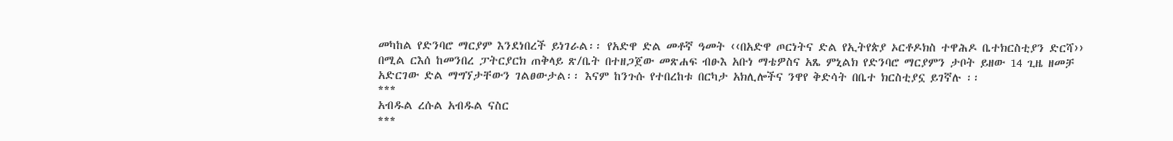መካከል የድንባሮ ማርያም እንደነበረች ይነገራል፡፡ የአድዋ ድል መቶኛ ዓመት ‹‹በአድዋ ጦርነትና ድል የኢትየጵያ ኦርቶዶክስ ተዋሕዶ ቤተክርስቲያን ድርሻ›› በሚል ርእሰ ከመንበረ ፓትርያርክ ጠቅላይ ጽ/ቤት በተዘጋጀው መጽሐፍ ብፁእ አቡነ ማቴዎስና አጼ ምኒልክ የድንባሮ ማርያምን ታቦት ይዘው 14 ጊዜ ዘመቻ አድርገው ድል ማግኘታቸውን ገልፀውታል፡፡ እናም ከንጉሱ የተበረከቱ በርካታ አክሊሎችና ንዋየ ቅድሳት በቤተ ክርስቲያኗ ይገኛሉ ፡፡
***
አብዱል ረሱል አብዱል ናስር
***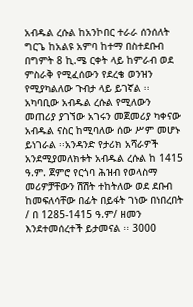አብዱል ረሱል ከአንኮበር ተራራ ሰንሰለት ግርጌ ከአልዩ አምባ ከተማ በስተደቡብ በግምት 8 ኪ.ሜ ርቀት ላይ ከምራብ ወደ ምስራቅ የሚፈሰውን የደረቄ ወንዝን የሚያካልለው ጉብታ ላይ ይገኛል ፡፡ አካባቢው አብዱል ረሱል የሚለውን መጠሪያ ያገኘው አገሩን መጀመሪያ ካቀናው አብዱል ናስር ከሚባለው ሰው ሥም መሆኑ ይነገራል ፡፡አንዳንድ የታሪክ አሻራዎች አንደሚያመለክቱት አብዱል ረሱል ከ 1415 ዓ.ም. ጀምሮ የርጎባ ሕዝብ የወላስማ መሪዎቻቸውን ሽሽት ተከትለው ወደ ደቡብ ከመፍለሳቸው በፊት በይፋት ገነው በነበረበት / በ 1285-1415 ዓ.ም/ ዘመን እንደተመሰረተች ይታመናል ፡፡ 3000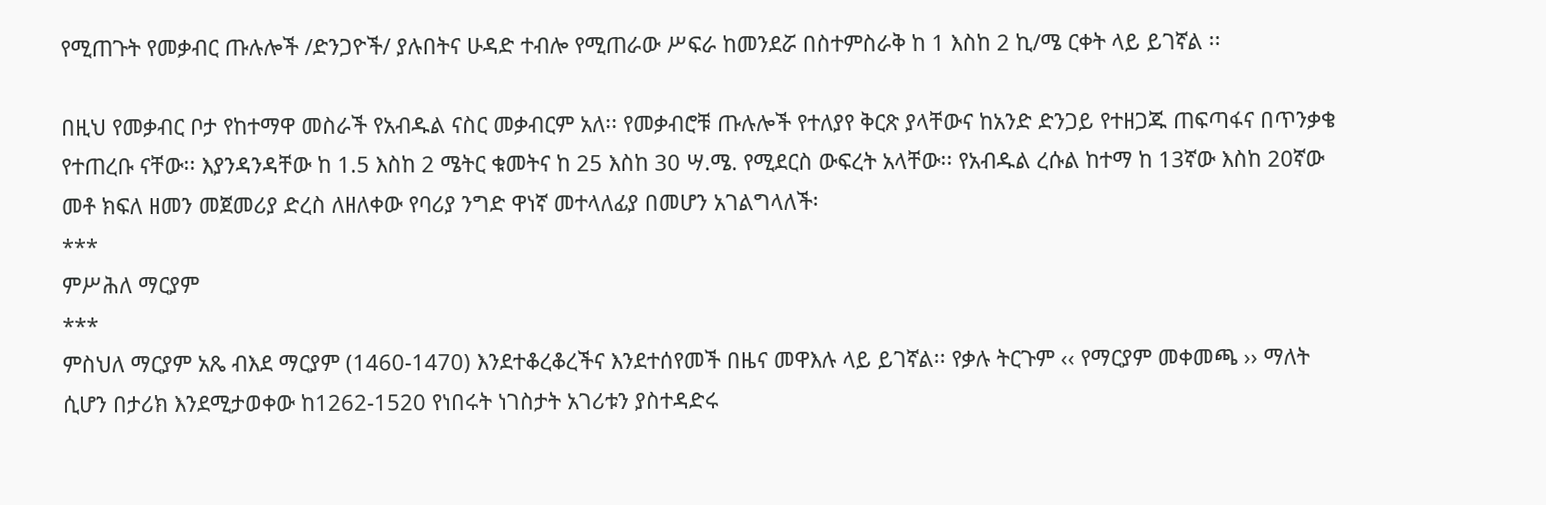የሚጠጉት የመቃብር ጡሉሎች /ድንጋዮች/ ያሉበትና ሁዳድ ተብሎ የሚጠራው ሥፍራ ከመንደሯ በስተምስራቅ ከ 1 እስከ 2 ኪ/ሜ ርቀት ላይ ይገኛል ፡፡

በዚህ የመቃብር ቦታ የከተማዋ መስራች የአብዱል ናስር መቃብርም አለ፡፡ የመቃብሮቹ ጡሉሎች የተለያየ ቅርጽ ያላቸውና ከአንድ ድንጋይ የተዘጋጁ ጠፍጣፋና በጥንቃቄ የተጠረቡ ናቸው፡፡ እያንዳንዳቸው ከ 1.5 እስከ 2 ሜትር ቁመትና ከ 25 እስከ 30 ሣ.ሜ. የሚደርስ ውፍረት አላቸው፡፡ የአብዱል ረሱል ከተማ ከ 13ኛው እስከ 20ኛው መቶ ክፍለ ዘመን መጀመሪያ ድረስ ለዘለቀው የባሪያ ንግድ ዋነኛ መተላለፊያ በመሆን አገልግላለች፡
***
ምሥሕለ ማርያም
***
ምስህለ ማርያም አጼ ብእደ ማርያም (1460-1470) እንደተቆረቆረችና እንደተሰየመች በዜና መዋእሉ ላይ ይገኛል፡፡ የቃሉ ትርጉም ‹‹ የማርያም መቀመጫ ›› ማለት ሲሆን በታሪክ እንደሚታወቀው ከ1262-1520 የነበሩት ነገስታት አገሪቱን ያስተዳድሩ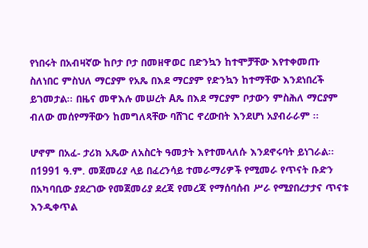የነበሩት በአብዛኛው ከቦታ ቦታ በመዘዋወር በድንኳን ከተሞቻቸው እየተቀመጡ ስለነበር ምስህለ ማርያም የአጼ በእደ ማርያም የድንኳን ከተማቸው እንደነበረች ይገመታል፡፡ በዜና መዋእሉ መሠረት Aጼ በእደ ማርያም ቦታውን ምስሕለ ማርያም ብለው መሰየማቸውን ከመግለጻቸው ባሸገር ኖረውበት እንደሆነ አያብራራም ፡፡

ሆኖም በአፈ- ታሪክ አጼው ለአስርት ዓመታት እየተመላለሱ እንደኖሩባት ይነገራል፡፡ በ1991 ዓ.ም. መጀመሪያ ላይ በፈረንሳይ ተመራማሪዎች የሚመራ የጥናት ቡድን በአካባቢው ያደረገው የመጀመሪያ ደረጃ የመረጃ የማሰባሰብ ሥራ የሚያበረታታና ጥናቱ እንዲቀጥል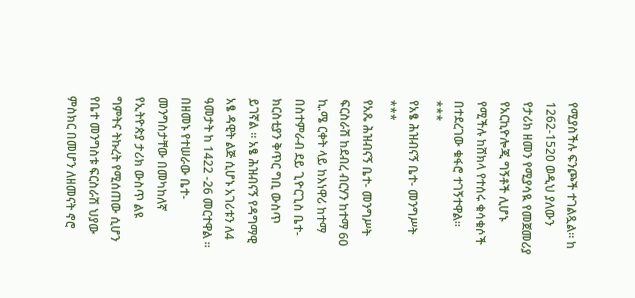የሚያስችሉ ፍንጮች ተገልጿል፡፡ ከ 1262-1520 ወዲህ ያለውን የታሪክ ዘመን የሚያሳዪ የመጀመሪያ የአርኪዮሎጂ ግኝቶች ሊሆኑ የሚችሉ ከሸክላ የተሰሩ ቁሳቁሶች በተደረገው ቁፋሮ ተገኝተዋል፡፡
***
የአፄ ሕዝብናኝ ቤተ- መንግሥት
***
የአጼ ሕዝብናኝ ቤተ- መንግሥት ፍርስራሽ ከደብረ ብርሃን ከተማ 60 ኪ.ሜ ርቀት ላይ ከእነዋሪ ከተማ በስተምራብ ደይ ጊዮርጊስ ቤተ- ክርስቲያን ቅጥር ግቢ ውስጥ ይገኛል ፡፡ አፄ ሕዝብናኝ የዳግማዊ አፄ ዳዊት ልጅ ሲሆኑ አገሪቱን ለ4 ዓመታት ከ 1422 -26 መርተዋል ፡፡ በዘመኑ የተሠራው ቤተ- መንግስታቸው በመካከለኛ የኢትዮጵያ ታሪክ ውስጥ ልዩ ግምትና ትኩረት የሚሰጠው ሲሆን የቤተ መንግስቱ ፍርስራሽ ህያው ምስክር በመሆን ለዘመናት ኖሮ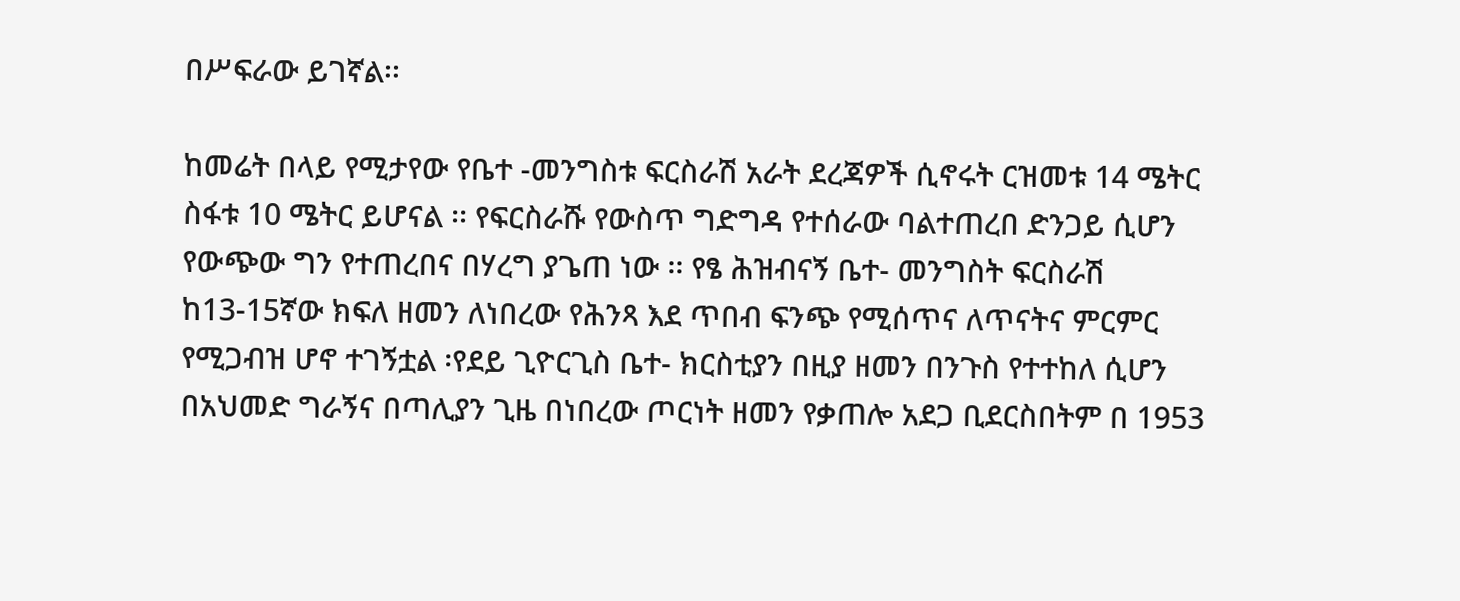በሥፍራው ይገኛል፡፡

ከመሬት በላይ የሚታየው የቤተ -መንግስቱ ፍርስራሽ አራት ደረጃዎች ሲኖሩት ርዝመቱ 14 ሜትር ስፋቱ 10 ሜትር ይሆናል ፡፡ የፍርስራሹ የውስጥ ግድግዳ የተሰራው ባልተጠረበ ድንጋይ ሲሆን የውጭው ግን የተጠረበና በሃረግ ያጌጠ ነው ፡፡ የፄ ሕዝብናኝ ቤተ- መንግስት ፍርስራሽ ከ13-15ኛው ክፍለ ዘመን ለነበረው የሕንጻ እደ ጥበብ ፍንጭ የሚሰጥና ለጥናትና ምርምር የሚጋብዝ ሆኖ ተገኝቷል ፡የደይ ጊዮርጊስ ቤተ- ክርስቲያን በዚያ ዘመን በንጉስ የተተከለ ሲሆን በአህመድ ግራኝና በጣሊያን ጊዜ በነበረው ጦርነት ዘመን የቃጠሎ አደጋ ቢደርስበትም በ 1953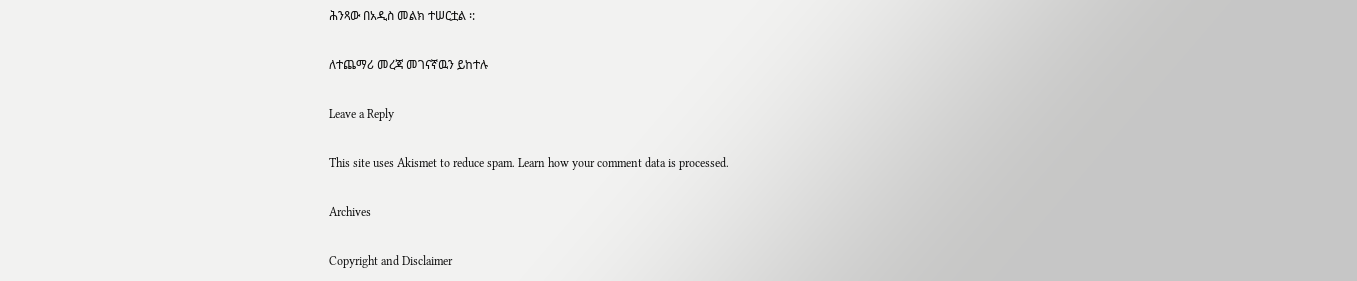ሕንጻው በአዲስ መልክ ተሠርቷል ፡:

ለተጨማሪ መረጃ መገናኛዉን ይከተሉ

Leave a Reply

This site uses Akismet to reduce spam. Learn how your comment data is processed.

Archives

Copyright and Disclaimer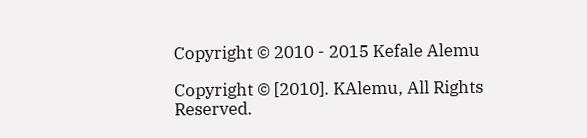Copyright © 2010 - 2015 Kefale Alemu

Copyright © [2010]. KAlemu, All Rights Reserved.